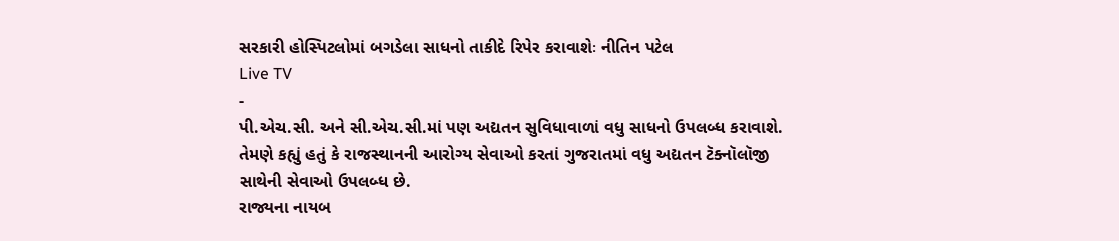સરકારી હોસ્પિટલોમાં બગડેલા સાધનો તાકીદે રિપેર કરાવાશેઃ નીતિન પટેલ
Live TV
-
પી.એચ.સી. અને સી.એચ.સી.માં પણ અદ્યતન સુવિધાવાળાં વધુ સાધનો ઉપલબ્ધ કરાવાશે. તેમણે કહ્યું હતું કે રાજસ્થાનની આરોગ્ય સેવાઓ કરતાં ગુજરાતમાં વધુ અદ્યતન ટૅક્નૉલૉજી સાથેની સેવાઓ ઉપલબ્ધ છે.
રાજ્યના નાયબ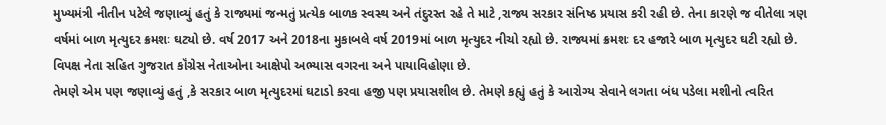મુખ્યમંત્રી નીતીન પટેલે જણાવ્યું હતું કે રાજ્યમાં જન્મતું પ્રત્યેક બાળક સ્વસ્થ અને તંદુરસ્ત રહે તે માટે ,રાજ્ય સરકાર સંનિષ્ઠ પ્રયાસ કરી રહી છે. તેના કારણે જ વીતેલા ત્રણ વર્ષમાં બાળ મૃત્યુદર ક્રમશઃ ઘટ્યો છે. વર્ષ 2017 અને 2018ના મુકાબલે વર્ષ 2019માં બાળ મૃત્યુદર નીચો રહ્યો છે. રાજ્યમાં ક્રમશઃ દર હજારે બાળ મૃત્યુદર ઘટી રહ્યો છે. વિપક્ષ નેતા સહિત ગુજરાત કૉંગ્રેસ નેતાઓના આક્ષેપો અભ્યાસ વગરના અને પાયાવિહોણા છે.
તેમણે એમ પણ જણાવ્યું હતું ,કે સરકાર બાળ મૃત્યુદરમાં ઘટાડો કરવા હજી પણ પ્રયાસશીલ છે. તેમણે કહ્યું હતું કે આરોગ્ય સેવાને લગતા બંધ પડેલા મશીનો ત્વરિત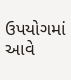ઉપયોગમાં આવે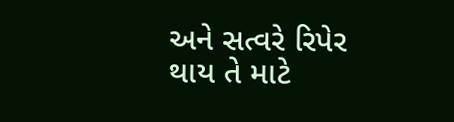અને સત્વરે રિપેર થાય તે માટે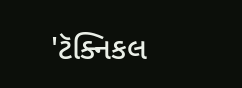'ટૅક્નિકલ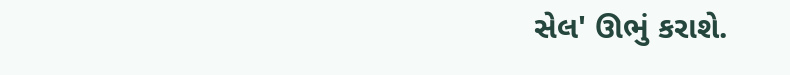સેલ' ઊભું કરાશે.